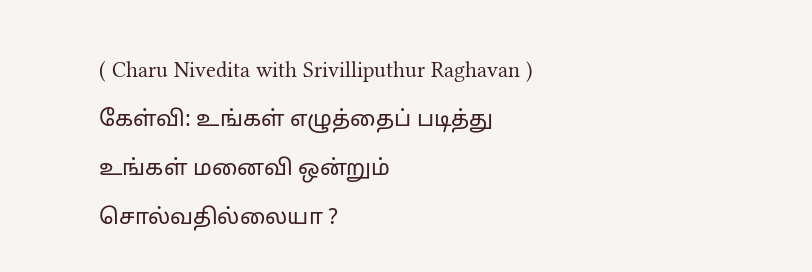( Charu Nivedita with Srivilliputhur Raghavan )
கேள்வி: உங்கள் எழுத்தைப் படித்து உங்கள் மனைவி ஒன்றும் சொல்வதில்லையா ?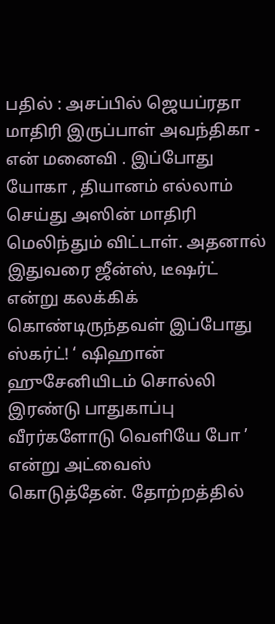பதில் : அசப்பில் ஜெயப்ரதா மாதிரி இருப்பாள் அவந்திகா - என் மனைவி . இப்போது யோகா , தியானம் எல்லாம் செய்து அஸின் மாதிரி மெலிந்தும் விட்டாள். அதனால் இதுவரை ஜீன்ஸ், டீஷர்ட் என்று கலக்கிக் கொண்டிருந்தவள் இப்போது ஸ்கர்ட்! ‘ ஷிஹான் ஹுசேனியிடம் சொல்லி இரண்டு பாதுகாப்பு வீரர்களோடு வெளியே போ ’ என்று அட்வைஸ் கொடுத்தேன். தோற்றத்தில்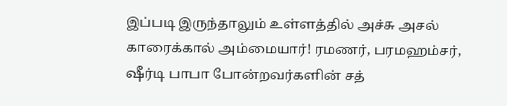இப்படி இருந்தாலும் உள்ளத்தில் அச்சு அசல் காரைக்கால் அம்மையார்! ரமணர், பரமஹம்சர், ஷீர்டி பாபா போன்றவர்களின் சத்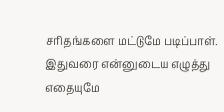சரிதங்களை மட்டுமே படிப்பாள். இதுவரை என்னுடைய எழுத்து எதையுமே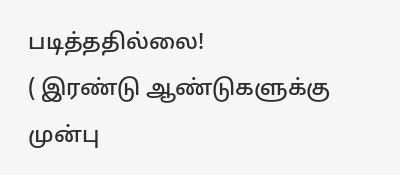படித்ததில்லை!
( இரண்டு ஆண்டுகளுக்கு முன்பு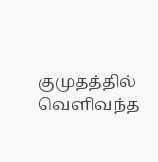குமுதத்தில் வெளிவந்த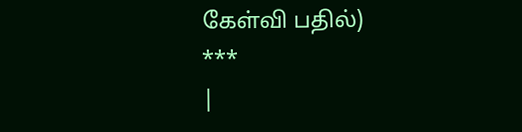கேள்வி பதில்)
***
|